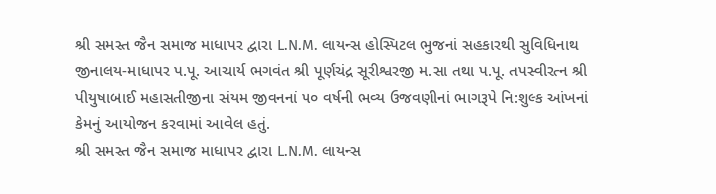શ્રી સમસ્ત જૈન સમાજ માધાપર દ્વારા L.N.M. લાયન્સ હોસ્પિટલ ભુજનાં સહકારથી સુવિધિનાથ જીનાલય-માધાપર પ.પૂ. આચાર્ય ભગવંત શ્રી પૂર્ણચંદ્ર સૂરીશ્વરજી મ.સા તથા પ.પૂ. તપસ્વીરત્ન શ્રી પીયુષાબાઈ મહાસતીજીના સંયમ જીવનનાં ૫૦ વર્ષની ભવ્ય ઉજવણીનાં ભાગરૂપે નિ:શુલ્ક આંખનાં કેમનું આયોજન કરવામાં આવેલ હતું.
શ્રી સમસ્ત જૈન સમાજ માધાપર દ્વારા L.N.M. લાયન્સ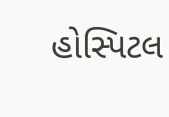હોસ્પિટલ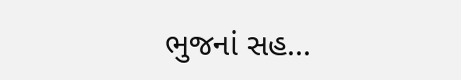ભુજનાં સહ...